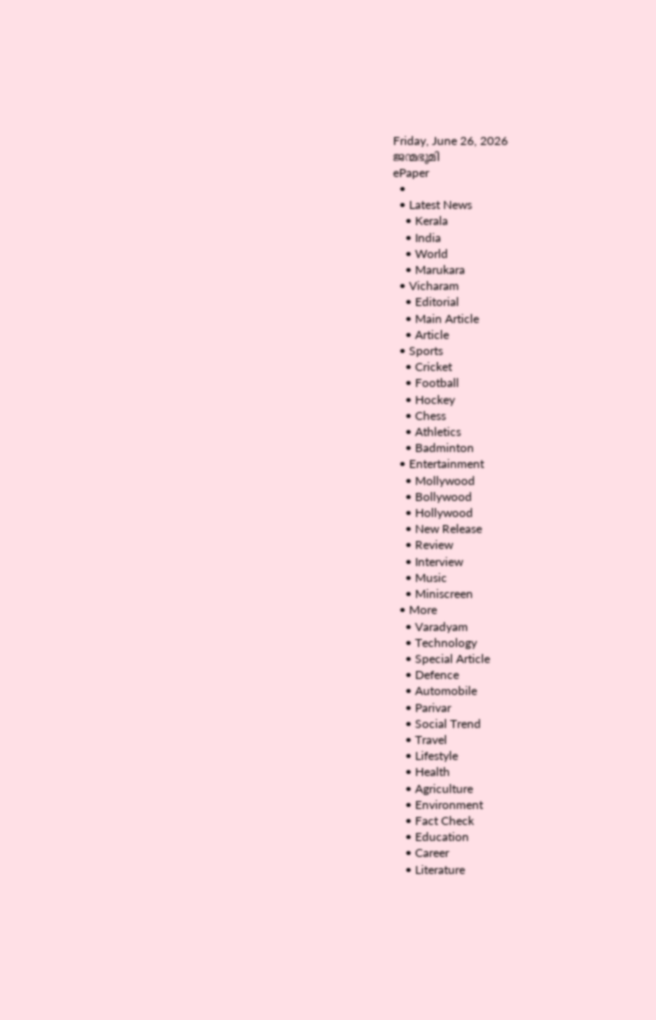Friday, June 26, 2026
ജന്മഭൂമി
ePaper
  •
  • Latest News
    • Kerala
    • India
    • World
    • Marukara
  • Vicharam
    • Editorial
    • Main Article
    • Article
  • Sports
    • Cricket
    • Football
    • Hockey
    • Chess
    • Athletics
    • Badminton
  • Entertainment
    • Mollywood
    • Bollywood
    • Hollywood
    • New Release
    • Review
    • Interview
    • Music
    • Miniscreen
  • More
    • Varadyam
    • Technology
    • Special Article
    • Defence
    • Automobile
    • Parivar
    • Social Trend
    • Travel
    • Lifestyle
    • Health
    • Agriculture
    • Environment
    • Fact Check
    • Education
    • Career
    • Literature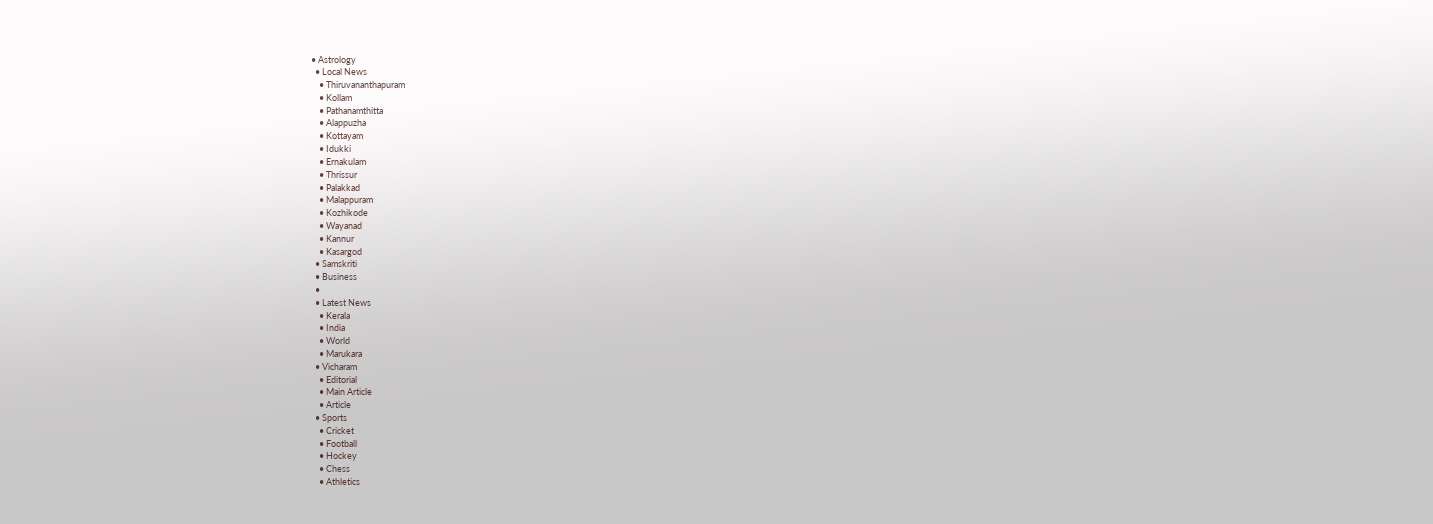• Astrology
  • Local News
    • Thiruvananthapuram
    • Kollam
    • Pathanamthitta
    • Alappuzha
    • Kottayam
    • Idukki
    • Ernakulam
    • Thrissur
    • Palakkad
    • Malappuram
    • Kozhikode
    • Wayanad
    • Kannur
    • Kasargod
  • Samskriti
  • Business
  •
  • Latest News
    • Kerala
    • India
    • World
    • Marukara
  • Vicharam
    • Editorial
    • Main Article
    • Article
  • Sports
    • Cricket
    • Football
    • Hockey
    • Chess
    • Athletics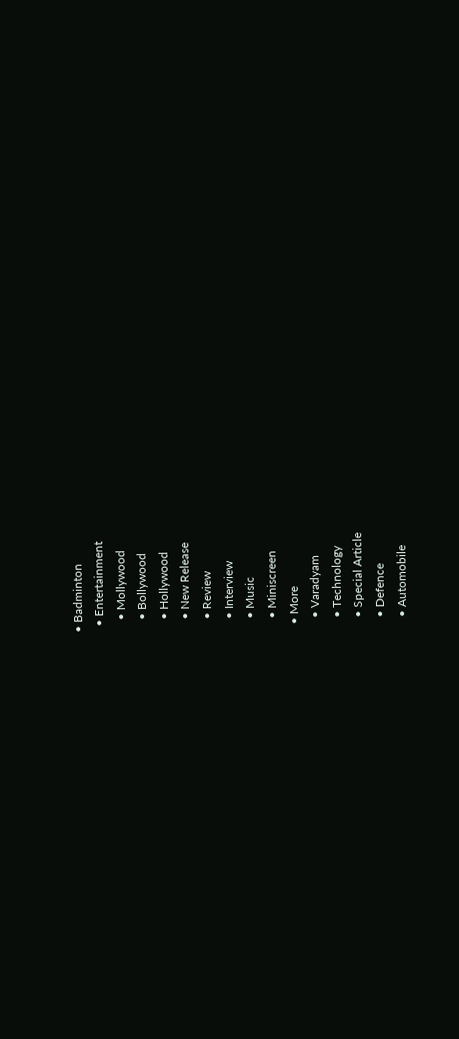• Badminton
  • Entertainment
    • Mollywood
    • Bollywood
    • Hollywood
    • New Release
    • Review
    • Interview
    • Music
    • Miniscreen
  • More
    • Varadyam
    • Technology
    • Special Article
    • Defence
    • Automobile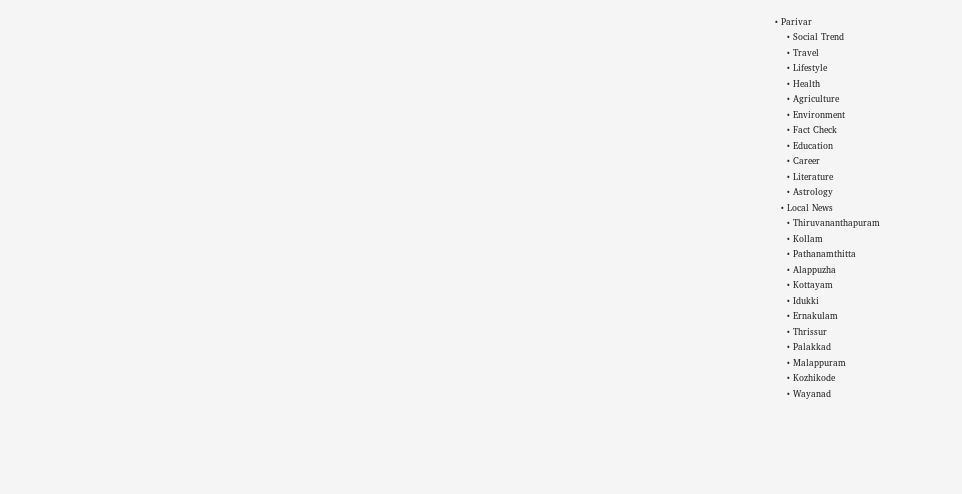• Parivar
    • Social Trend
    • Travel
    • Lifestyle
    • Health
    • Agriculture
    • Environment
    • Fact Check
    • Education
    • Career
    • Literature
    • Astrology
  • Local News
    • Thiruvananthapuram
    • Kollam
    • Pathanamthitta
    • Alappuzha
    • Kottayam
    • Idukki
    • Ernakulam
    • Thrissur
    • Palakkad
    • Malappuram
    • Kozhikode
    • Wayanad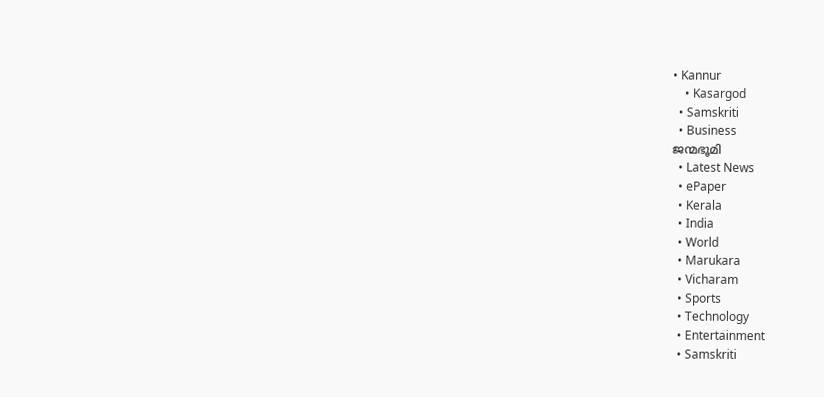• Kannur
    • Kasargod
  • Samskriti
  • Business
ജന്മഭൂമി
  • Latest News
  • ePaper
  • Kerala
  • India
  • World
  • Marukara
  • Vicharam
  • Sports
  • Technology
  • Entertainment
  • Samskriti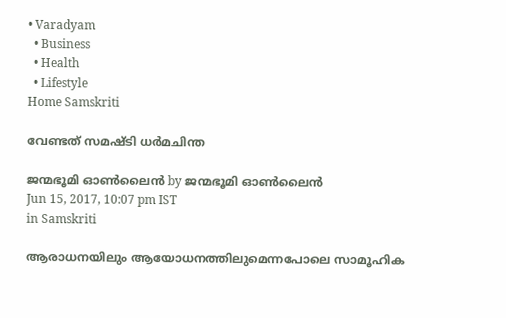• Varadyam
  • Business
  • Health
  • Lifestyle
Home Samskriti

വേണ്ടത് സമഷ്ടി ധര്‍മചിന്ത

ജന്മഭൂമി ഓണ്‍ലൈന്‍ by ജന്മഭൂമി ഓണ്‍ലൈന്‍
Jun 15, 2017, 10:07 pm IST
in Samskriti

ആരാധനയിലും ആയോധനത്തിലുമെന്നപോലെ സാമൂഹിക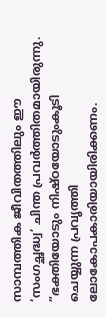സാമ്പത്തിക ജീവിതത്തിലും ഈ ‘സംഗച്ഛദ്ധ്വ’ ചിന്ത പ്രവര്‍ത്തിതമായിരുന്നു. ”ഭക്തിയോടും നിഷ്ഠയോടുംകൂടി ചെയ്യുന്ന പ്രവൃത്തി ലോകോപകാരിയായിരിക്കണം.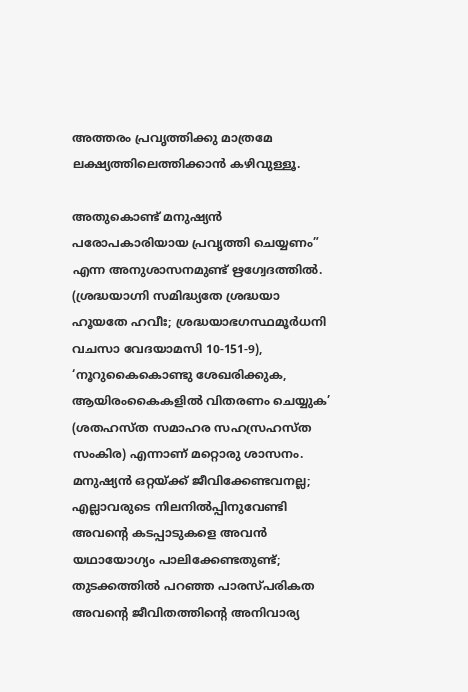അത്തരം പ്രവൃത്തിക്കു മാത്രമേ ലക്ഷ്യത്തിലെത്തിക്കാന്‍ കഴിവുള്ളൂ.

അതുകൊണ്ട് മനുഷ്യന്‍ പരോപകാരിയായ പ്രവൃത്തി ചെയ്യണം” എന്ന അനുശാസനമുണ്ട് ഋഗ്വേദത്തില്‍. (ശ്രദ്ധയാഗ്നി സമിദ്ധ്യതേ ശ്രദ്ധയാ ഹൂയതേ ഹവീഃ; ശ്രദ്ധയാഭഗസ്ഥമൂര്‍ധനി വചസാ വേദയാമസി 10-151-9), ‘നൂറുകൈകൊണ്ടു ശേഖരിക്കുക, ആയിരംകൈകളില്‍ വിതരണം ചെയ്യുക’ (ശതഹസ്ത സമാഹര സഹസ്രഹസ്ത സംകിര) എന്നാണ് മറ്റൊരു ശാസനം. മനുഷ്യന്‍ ഒറ്റയ്‌ക്ക് ജീവിക്കേണ്ടവനല്ല; എല്ലാവരുടെ നിലനില്‍പ്പിനുവേണ്ടി അവന്റെ കടപ്പാടുകളെ അവന്‍ യഥായോഗ്യം പാലിക്കേണ്ടതുണ്ട്; തുടക്കത്തില്‍ പറഞ്ഞ പാരസ്പരികത അവന്റെ ജീവിതത്തിന്റെ അനിവാര്യ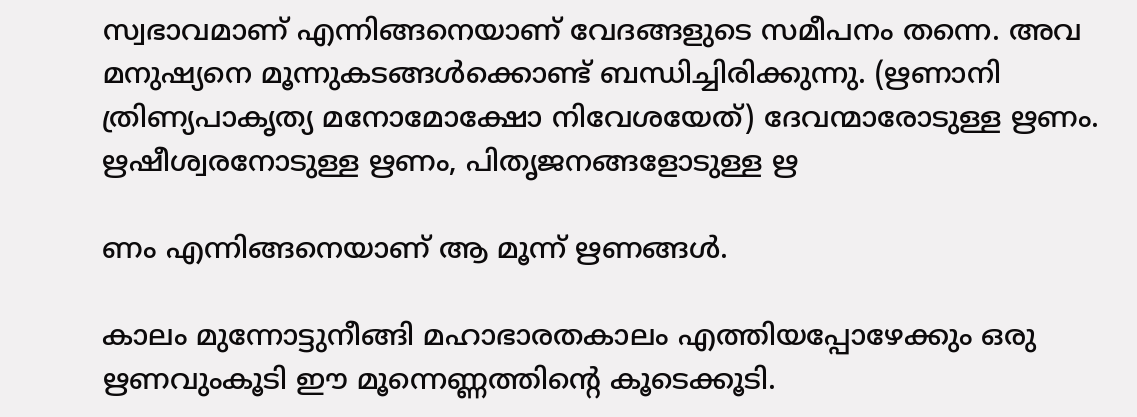സ്വഭാവമാണ് എന്നിങ്ങനെയാണ് വേദങ്ങളുടെ സമീപനം തന്നെ. അവ മനുഷ്യനെ മൂന്നുകടങ്ങള്‍ക്കൊണ്ട് ബന്ധിച്ചിരിക്കുന്നു. (ഋണാനി ത്രിണ്യപാകൃത്യ മനോമോക്ഷോ നിവേശയേത്) ദേവന്മാരോടുള്ള ഋണം. ഋഷീശ്വരനോടുള്ള ഋണം, പിതൃജനങ്ങളോടുള്ള ഋ

ണം എന്നിങ്ങനെയാണ് ആ മൂന്ന് ഋണങ്ങള്‍.

കാലം മുന്നോട്ടുനീങ്ങി മഹാഭാരതകാലം എത്തിയപ്പോഴേക്കും ഒരു ഋണവുംകൂടി ഈ മൂന്നെണ്ണത്തിന്റെ കൂടെക്കൂടി.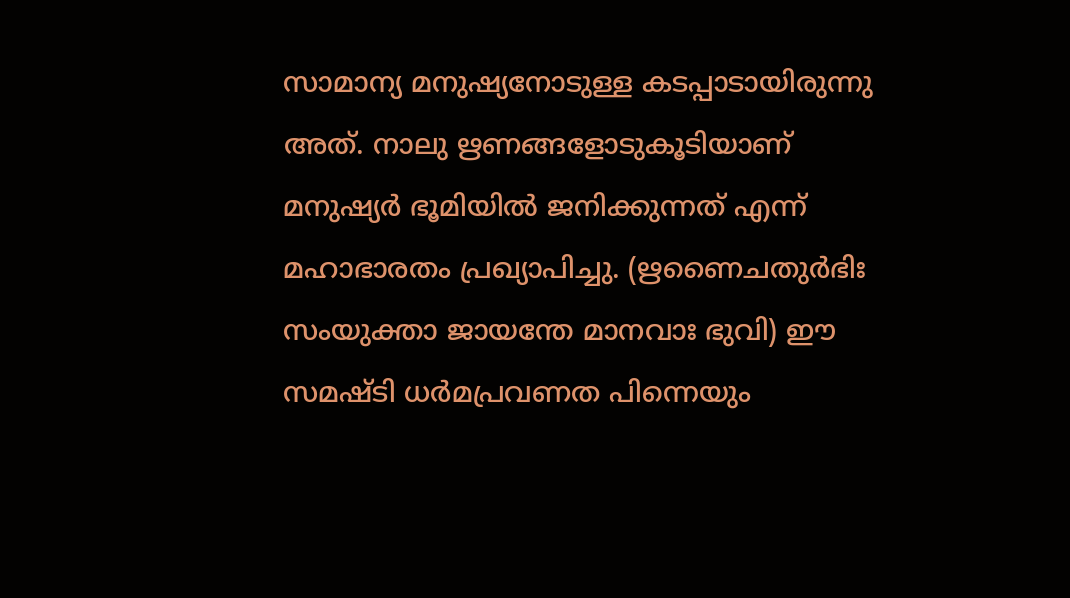സാമാന്യ മനുഷ്യനോടുള്ള കടപ്പാടായിരുന്നു അത്. നാലു ഋണങ്ങളോടുകൂടിയാണ് മനുഷ്യര്‍ ഭൂമിയില്‍ ജനിക്കുന്നത് എന്ന് മഹാഭാരതം പ്രഖ്യാപിച്ചു. (ഋണൈചതുര്‍ഭിഃ സംയുക്താ ജായന്തേ മാനവാഃ ഭുവി) ഈ സമഷ്ടി ധര്‍മപ്രവണത പിന്നെയും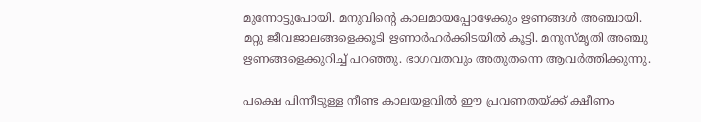മുന്നോട്ടുപോയി. മനുവിന്റെ കാലമായപ്പോഴേക്കും ഋണങ്ങള്‍ അഞ്ചായി. മറ്റു ജീവജാലങ്ങളെക്കൂടി ഋണാര്‍ഹര്‍ക്കിടയില്‍ കൂട്ടി. മനുസ്മൃതി അഞ്ചു ഋണങ്ങളെക്കുറിച്ച് പറഞ്ഞു. ഭാഗവതവും അതുതന്നെ ആവര്‍ത്തിക്കുന്നു.

പക്ഷെ പിന്നീടുള്ള നീണ്ട കാലയളവില്‍ ഈ പ്രവണതയ്‌ക്ക് ക്ഷീണം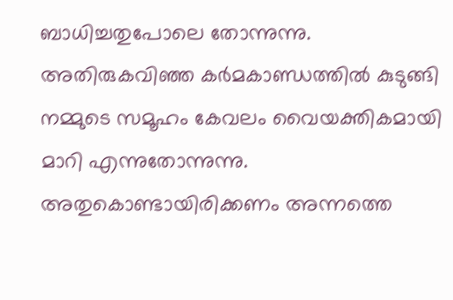ബാധിച്ചതുപോലെ തോന്നുന്നു. അതിരുകവിഞ്ഞ കര്‍മകാണ്ഡത്തില്‍ കുടുങ്ങി നമ്മുടെ സമൂഹം കേവലം വൈയക്തികമായി മാറി എന്നുതോന്നുന്നു. അതുകൊണ്ടായിരിക്കണം അന്നത്തെ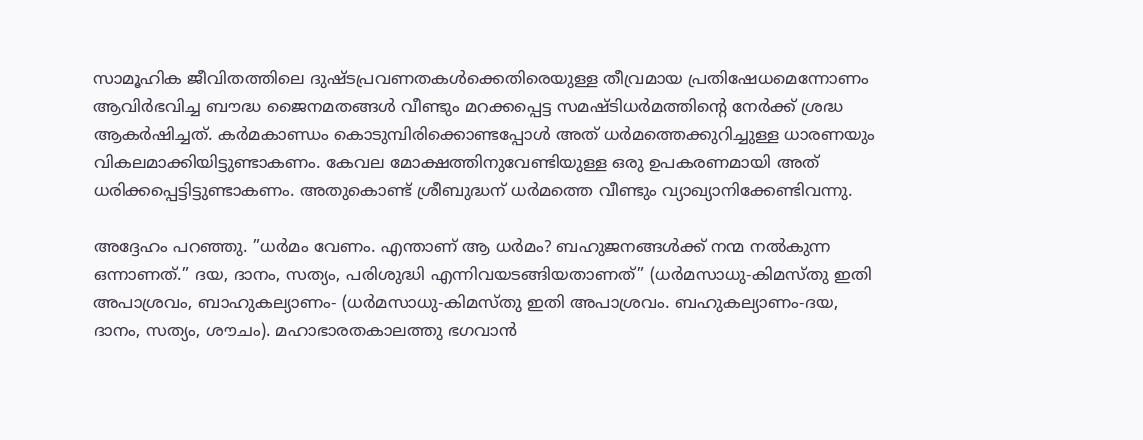സാമൂഹിക ജീവിതത്തിലെ ദുഷ്ടപ്രവണതകള്‍ക്കെതിരെയുള്ള തീവ്രമായ പ്രതിഷേധമെന്നോണം ആവിര്‍ഭവിച്ച ബൗദ്ധ ജൈനമതങ്ങള്‍ വീണ്ടും മറക്കപ്പെട്ട സമഷ്ടിധര്‍മത്തിന്റെ നേര്‍ക്ക് ശ്രദ്ധ ആകര്‍ഷിച്ചത്. കര്‍മകാണ്ഡം കൊടുമ്പിരിക്കൊണ്ടപ്പോള്‍ അത് ധര്‍മത്തെക്കുറിച്ചുള്ള ധാരണയും വികലമാക്കിയിട്ടുണ്ടാകണം. കേവല മോക്ഷത്തിനുവേണ്ടിയുള്ള ഒരു ഉപകരണമായി അത് ധരിക്കപ്പെട്ടിട്ടുണ്ടാകണം. അതുകൊണ്ട് ശ്രീബുദ്ധന് ധര്‍മത്തെ വീണ്ടും വ്യാഖ്യാനിക്കേണ്ടിവന്നു.

അദ്ദേഹം പറഞ്ഞു. ”ധര്‍മം വേണം. എന്താണ് ആ ധര്‍മം? ബഹുജനങ്ങള്‍ക്ക് നന്മ നല്‍കുന്ന ഒന്നാണത്.” ദയ, ദാനം, സത്യം, പരിശുദ്ധി എന്നിവയടങ്ങിയതാണത്” (ധര്‍മസാധു-കിമസ്തു ഇതി അപാശ്രവം, ബാഹുകല്യാണം- (ധര്‍മസാധു-കിമസ്തു ഇതി അപാശ്രവം. ബഹുകല്യാണം-ദയ, ദാനം, സത്യം, ശൗചം). മഹാഭാരതകാലത്തു ഭഗവാന്‍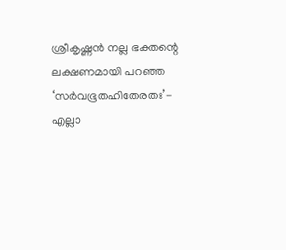ശ്രീകൃഷ്ണന്‍ നല്ല ഭക്തന്റെ ലക്ഷണമായി പറഞ്ഞ ‘സര്‍വഭൂതഹിതേരതഃ’- എല്ലാ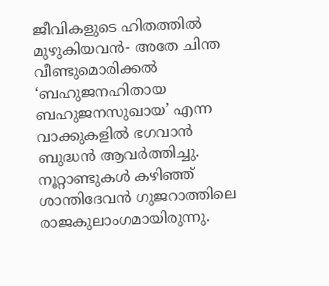ജീവികളുടെ ഹിതത്തില്‍ മുഴുകിയവന്‍- അതേ ചിന്ത വീണ്ടുമൊരിക്കല്‍ ‘ബഹുജനഹിതായ ബഹുജനസുഖായ’ എന്ന വാക്കുകളില്‍ ഭഗവാന്‍ ബുദ്ധന്‍ ആവര്‍ത്തിച്ചു. നൂറ്റാണ്ടുകള്‍ കഴിഞ്ഞ് ശാന്തിദേവന്‍ ഗുജറാത്തിലെ രാജകുലാംഗമായിരുന്നു.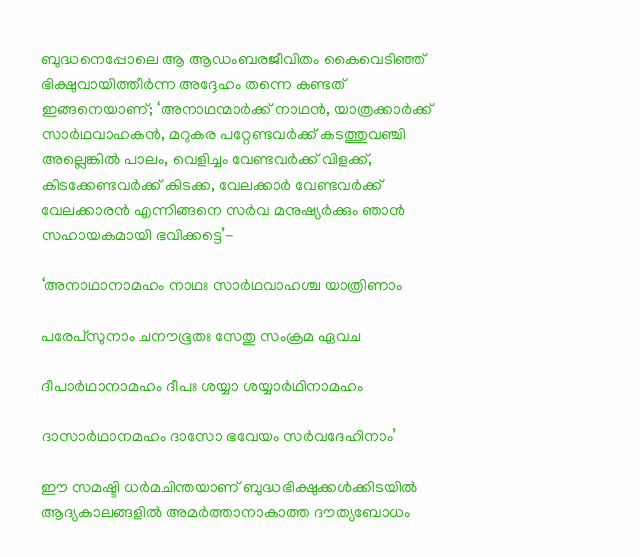ബുദ്ധനെപ്പോലെ ആ ആഡംബരജീവിതം കൈവെടിഞ്ഞ് ഭിക്ഷുവായിത്തീര്‍ന്ന അദ്ദേഹം തന്നെ കണ്ടത് ഇങ്ങനെയാണ്; ‘അനാഥന്മാര്‍ക്ക് നാഥന്‍, യാത്രക്കാര്‍ക്ക് സാര്‍ഥവാഹകന്‍, മറുകര പറ്റേണ്ടവര്‍ക്ക് കടത്തുവഞ്ചി അല്ലെങ്കില്‍ പാലം, വെളിച്ചം വേണ്ടവര്‍ക്ക് വിളക്ക്, കിടക്കേണ്ടവര്‍ക്ക് കിടക്ക, വേലക്കാര്‍ വേണ്ടവര്‍ക്ക് വേലക്കാരന്‍ എന്നിങ്ങനെ സര്‍വ മനുഷ്യര്‍ക്കും ഞാന്‍ സഹായകമായി ഭവിക്കട്ടെ’-

‘അനാഥാനാമഹം നാഥഃ സാര്‍ഥവാഹശ്ച യാത്രിണാം

പരേപ്‌സുനാം ചനൗഭൂതഃ സേതു സംക്രമ ഏവച

ദീപാര്‍ഥാനാമഹം ദീപഃ ശയ്യാ ശയ്യാര്‍ഥിനാമഹം

ദാസാര്‍ഥാനമഹം ദാസോ ഭവേയം സര്‍വദേഹിനാം’

ഈ സമഷ്ടി ധര്‍മചിന്തയാണ് ബുദ്ധഭിക്ഷുക്കള്‍ക്കിടയില്‍ ആദ്യകാലങ്ങളില്‍ അമര്‍ത്താനാകാത്ത ദൗത്യബോധം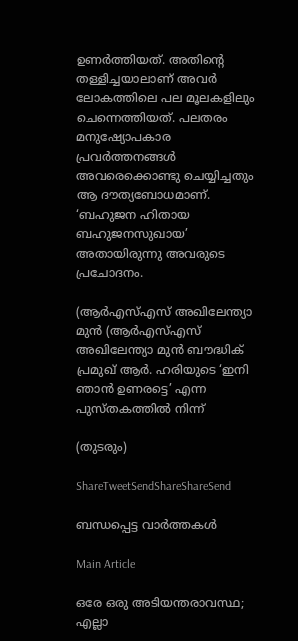ഉണര്‍ത്തിയത്. അതിന്റെ തള്ളിച്ചയാലാണ് അവര്‍ ലോകത്തിലെ പല മൂലകളിലും ചെന്നെത്തിയത്. പലതരം മനുഷ്യോപകാര പ്രവര്‍ത്തനങ്ങള്‍ അവരെക്കൊണ്ടു ചെയ്യിച്ചതും ആ ദൗത്യബോധമാണ്. ‘ബഹുജന ഹിതായ ബഹുജനസുഖായ’ അതായിരുന്നു അവരുടെ പ്രചോദനം.

(ആര്‍എസ്എസ് അഖിലേന്ത്യാ മുന്‍ (ആര്‍എസ്എസ് അഖിലേന്ത്യാ മുന്‍ ബൗദ്ധിക് പ്രമുഖ് ആര്‍. ഹരിയുടെ ‘ഇനി ഞാന്‍ ഉണരട്ടെ’ എന്ന പുസ്തകത്തില്‍ നിന്ന്

(തുടരും)

ShareTweetSendShareShareSend

ബന്ധപ്പെട്ട വാര്‍ത്തകള്‍

Main Article

ഒരേ ഒരു അടിയന്തരാവസ്ഥ; എല്ലാ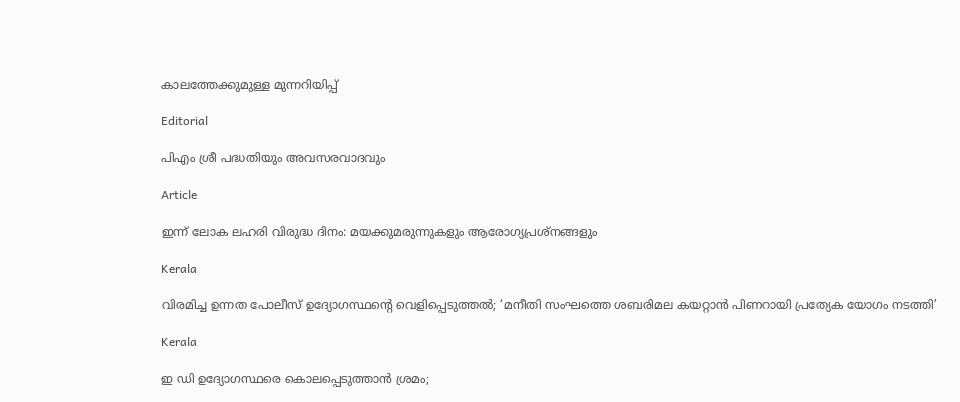കാലത്തേക്കുമുള്ള മുന്നറിയിപ്പ്

Editorial

പിഎം ശ്രീ പദ്ധതിയും അവസരവാദവും

Article

ഇന്ന് ലോക ലഹരി വിരുദ്ധ ദിനം: മയക്കുമരുന്നുകളും ആരോഗ്യപ്രശ്നങ്ങളും

Kerala

വിരമിച്ച ഉന്നത പോലീസ് ഉദ്യോഗസ്ഥന്റെ വെളിപ്പെടുത്തല്‍; ‘മനീതി സംഘത്തെ ശബരിമല കയറ്റാന്‍ പിണറായി പ്രത്യേക യോഗം നടത്തി’

Kerala

ഇ ഡി ഉദ്യോഗസ്ഥരെ കൊലപ്പെടുത്താന്‍ ശ്രമം;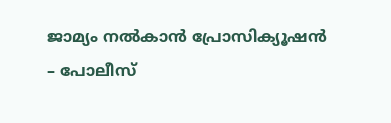ജാമ്യം നല്‍കാന്‍ പ്രോസിക്യൂഷന്‍ – പോലീസ്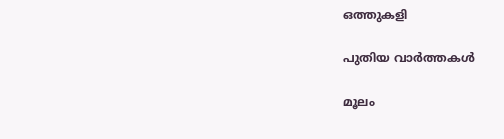ഒത്തുകളി

പുതിയ വാര്‍ത്തകള്‍

മൂലം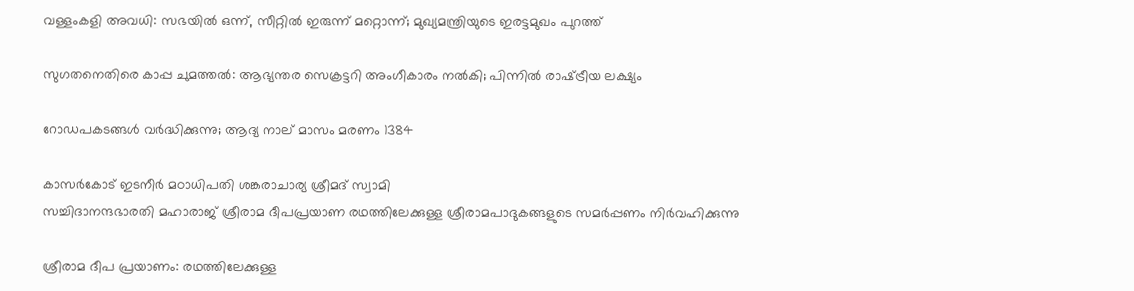വള്ളംകളി അവധി: സഭയില്‍ ഒന്ന്, സീറ്റില്‍ ഇരുന്ന് മറ്റൊന്ന്; മുഖ്യമന്ത്രിയുടെ ഇരട്ടമുഖം പുറത്ത്

സുഗതനെതിരെ കാപ്പ ചുമത്തല്‍: ആഭ്യന്തര സെക്രട്ടറി അംഗീകാരം നല്‍കി; പിന്നില്‍ രാഷ്‌ട്രീയ ലക്ഷ്യം

റോഡപകടങ്ങള്‍ വര്‍ദ്ധിക്കുന്നു; ആദ്യ നാല് മാസം മരണം 1384

കാസര്‍കോട് ഇടനീര്‍ മഠാധിപതി ശങ്കരാചാര്യ ശ്രീമദ് സ്വാമി
സച്ചിദാനന്ദഭാരതി മഹാരാജ് ശ്രീരാമ ദീപപ്രയാണ രഥത്തിലേക്കുള്ള ശ്രീരാമപാദുകങ്ങളുടെ സമര്‍പ്പണം നിര്‍വഹിക്കുന്നു

ശ്രീരാമ ദീപ പ്രയാണം: രഥത്തിലേക്കുള്ള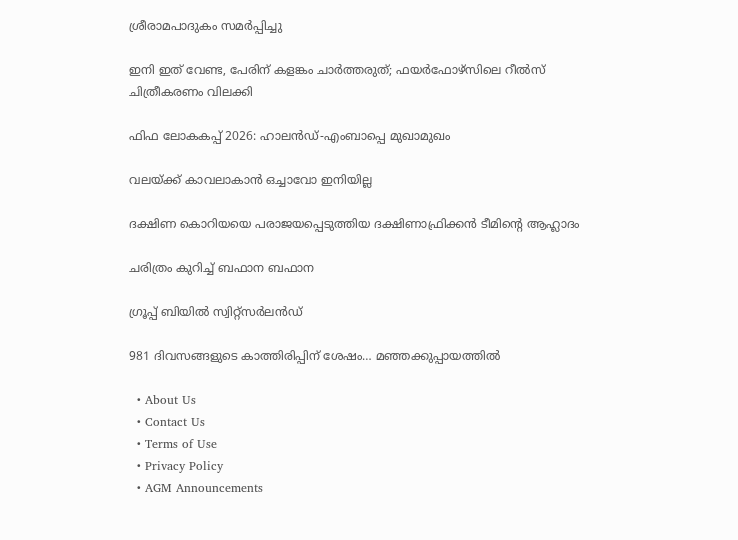ശ്രീരാമപാദുകം സമര്‍പ്പിച്ചു

ഇനി ഇത് വേണ്ട, പേരിന് കളങ്കം ചാര്‍ത്തരുത്; ഫയര്‍ഫോഴ്‌സിലെ റീല്‍സ് ചിത്രീകരണം വിലക്കി

ഫിഫ ലോകകപ്പ് 2026: ഹാലന്‍ഡ്-എംബാപ്പെ മുഖാമുഖം

വലയ്‌ക്ക് കാവലാകാന്‍ ഒച്ചാവോ ഇനിയില്ല

ദക്ഷിണ കൊറിയയെ പരാജയപ്പെടുത്തിയ ദക്ഷിണാഫ്രിക്കന്‍ ടീമിന്റെ ആഹ്ലാദം

ചരിത്രം കുറിച്ച് ബഫാന ബഫാന

ഗ്രൂപ്പ് ബിയില്‍ സ്വിറ്റ്സര്‍ലന്‍ഡ്

981 ദിവസങ്ങളുടെ കാത്തിരിപ്പിന് ശേഷം… മഞ്ഞക്കുപ്പായത്തില്‍

  • About Us
  • Contact Us
  • Terms of Use
  • Privacy Policy
  • AGM Announcements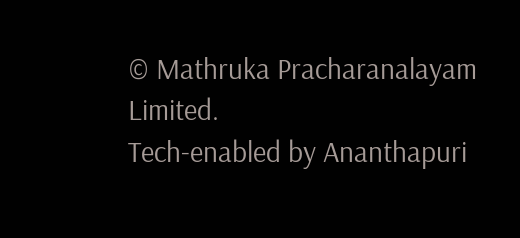© Mathruka Pracharanalayam Limited.
Tech-enabled by Ananthapuri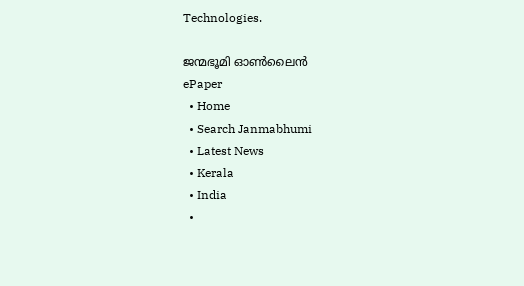Technologies.

ജന്മഭൂമി ഓണ്‍ലൈന്‍
ePaper
  • Home
  • Search Janmabhumi
  • Latest News
  • Kerala
  • India
  •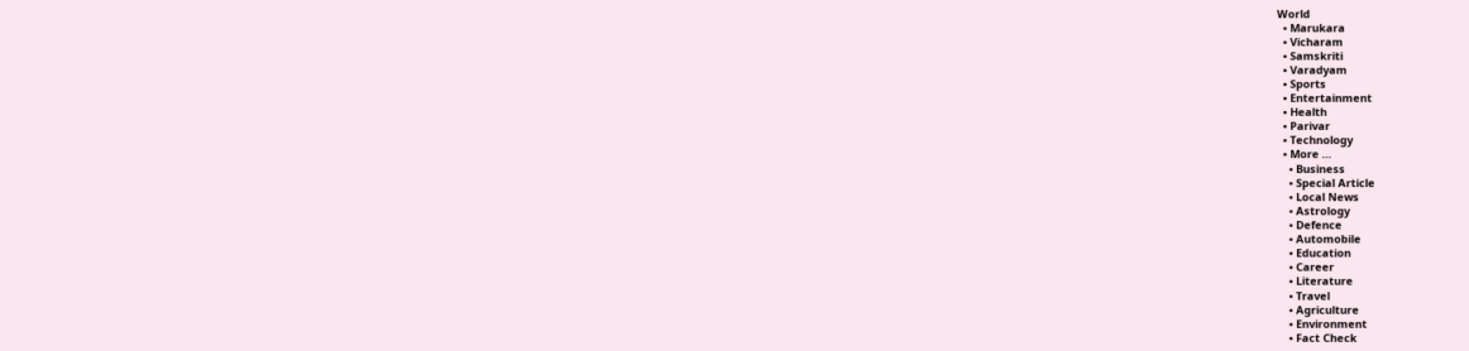World
  • Marukara
  • Vicharam
  • Samskriti
  • Varadyam
  • Sports
  • Entertainment
  • Health
  • Parivar
  • Technology
  • More …
    • Business
    • Special Article
    • Local News
    • Astrology
    • Defence
    • Automobile
    • Education
    • Career
    • Literature
    • Travel
    • Agriculture
    • Environment
    • Fact Check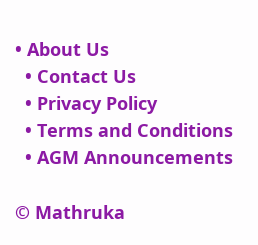• About Us
  • Contact Us
  • Privacy Policy
  • Terms and Conditions
  • AGM Announcements

© Mathruka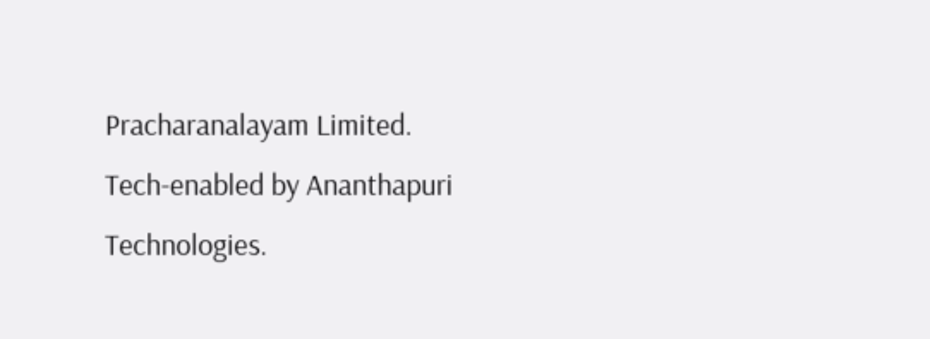Pracharanalayam Limited.
Tech-enabled by Ananthapuri Technologies.